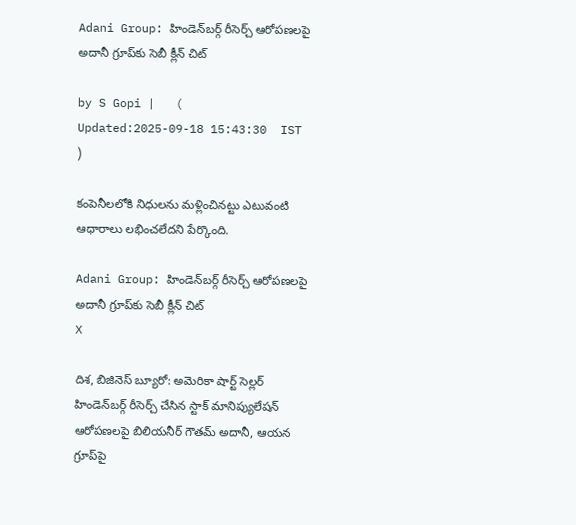Adani Group: హిండెన్‌బర్గ్ రీసెర్చ్ ఆరోపణలపై అదానీ గ్రూప్‌కు సెబీ క్లీన్ చిట్

by S Gopi |   (  Updated:2025-09-18 15:43:30  IST  )

కంపెనీలలోకి నిధులను మళ్లించినట్టు ఎటువంటి ఆధారాలు లభించలేదని పేర్కొంది.

Adani Group: హిండెన్‌బర్గ్ రీసెర్చ్ ఆరోపణలపై అదానీ గ్రూప్‌కు సెబీ క్లీన్ చిట్
X

దిశ, బిజినెస్ బ్యూరో: అమెరికా షార్ట్ సెల్లర్ హిండెన్‌బర్గ్ రీసెర్చ్ చేసిన స్టాక్ మానిప్యులేషన్ ఆరోపణలపై బిలియనీర్ గౌతమ్ అదానీ, ఆయన గ్రూప్‌పై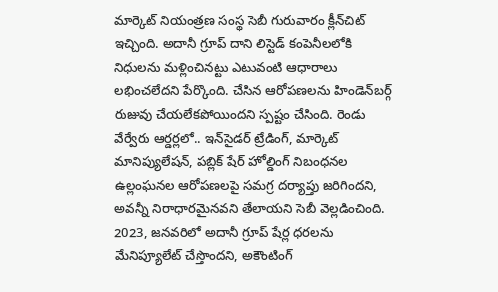మార్కెట్ నియంత్రణ సంస్థ సెబీ గురువారం క్లీన్‌చిట్ ఇచ్చింది. అదానీ గ్రూప్ దాని లిస్టెడ్ కంపెనీలలోకి నిధులను మళ్లించినట్టు ఎటువంటి ఆధారాలు లభించలేదని పేర్కొంది. చేసిన ఆరోపణలను హిండెన్‌బర్గ్ రుజువు చేయలేకపోయిందని స్పష్టం చేసింది. రెండు వేర్వేరు ఆర్డర్లలో.. ఇన్‌సైడర్ ట్రేడింగ్, మార్కెట్ మానిప్యులేషన్, పబ్లిక్ షేర్ హోల్డింగ్ నిబంధనల ఉల్లంఘనల ఆరోపణలపై సమగ్ర దర్యాప్తు జరిగిందని, అవన్నీ నిరాధారమైనవని తేలాయని సెబీ వెల్లడించింది. 2023, జనవరిలో అదానీ గ్రూప్ షేర్ల ధరలను మేనిప్యూలేట్ చేస్తొందని, అకౌంటింగ్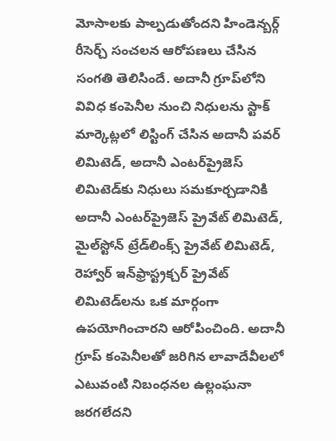మోసాలకు పాల్పడుతోందని హిండెన్బర్గ్ రీసెర్చ్ సంచలన ఆరోపణలు చేసిన సంగతి తెలిసిందే. అదానీ గ్రూప్‌లోని వివిధ కంపెనీల నుంచి నిధులను స్టాక్ మార్కెట్లలో లిస్టింగ్ చేసిన అదానీ పవర్ లిమిటెడ్, అదానీ ఎంటర్‌ప్రైజెస్ లిమిటెడ్‌కు నిధులు సమకూర్చడానికి అదానీ ఎంటర్‌ప్రైజెస్ ప్రైవేట్ లిమిటెడ్, మైల్‌స్టోన్ ట్రేడ్‌లింక్స్ ప్రైవేట్ లిమిటెడ్, రెహ్వార్ ఇన్‌ఫ్రాస్ట్రక్చర్ ప్రైవేట్ లిమిటెడ్‌లను ఒక మార్గంగా ఉపయోగించారని ఆరోపించింది. అదానీ గ్రూప్‌ కంపెనీలతో జరిగిన లావాదేవీలలో ఎటువంటి నిబంధనల ఉల్లంఘనా జరగలేదని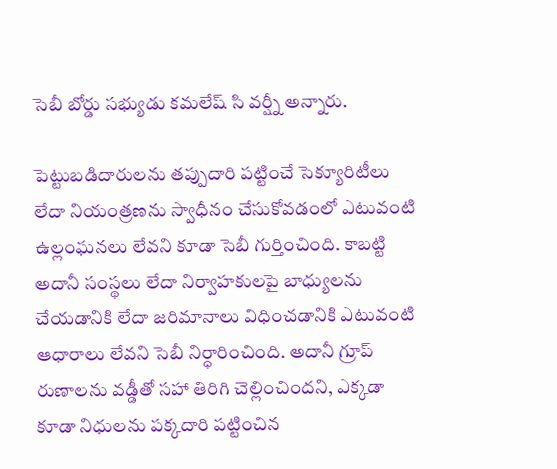సెబీ బోర్డు సభ్యుడు కమలేష్‌ సి వర్ష్నీ అన్నారు.

పెట్టుబడిదారులను తప్పుదారి పట్టించే సెక్యూరిటీలు లేదా నియంత్రణను స్వాధీనం చేసుకోవడంలో ఎటువంటి ఉల్లంఘనలు లేవని కూడా సెబీ గుర్తించింది. కాబట్టి అదానీ సంస్థలు లేదా నిర్వాహకులపై బాధ్యులను చేయడానికి లేదా జరిమానాలు విధించడానికి ఎటువంటి ఆధారాలు లేవని సెబీ నిర్ధారించింది. అదానీ గ్రూప్ రుణాలను వడ్డీతో సహా తిరిగి చెల్లించిందని, ఎక్కడా కూడా నిధులను పక్కదారి పట్టించిన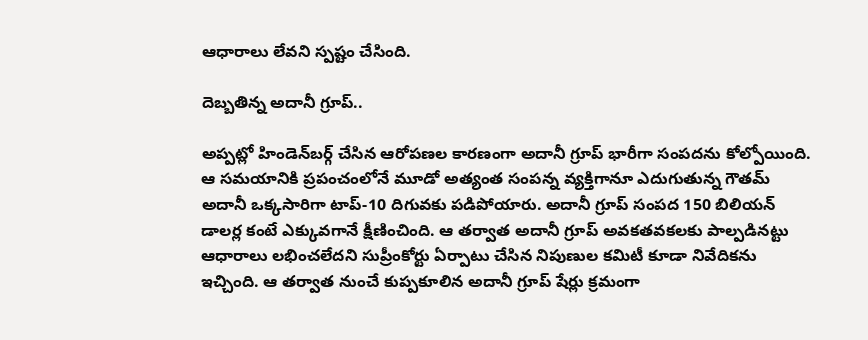ఆధారాలు లేవని స్పష్టం చేసింది.

దెబ్బతిన్న అదానీ గ్రూప్..

అప్పట్లో హిండెన్‌బర్గ్ చేసిన ఆరోపణల కారణంగా అదానీ గ్రూప్ భారీగా సంపదను కోల్పోయింది. ఆ సమయానికి ప్రపంచంలోనే మూడో అత్యంత సంపన్న వ్యక్తిగానూ ఎదుగుతున్న గౌతమ్ అదానీ ఒక్కసారిగా టాప్-10 దిగువకు పడిపోయారు. అదానీ గ్రూప్ సంపద 150 బిలియన్ డాలర్ల కంటే ఎక్కువగానే క్షీణించింది. ఆ తర్వాత అదానీ గ్రూప్ అవకతవకలకు పాల్పడినట్టు ఆధారాలు లభించలేదని సుప్రీంకోర్టు ఏర్పాటు చేసిన నిపుణుల కమిటీ కూడా నివేదికను ఇచ్చింది. ఆ తర్వాత నుంచే కుప్పకూలిన అదానీ గ్రూప్ షేర్లు క్రమంగా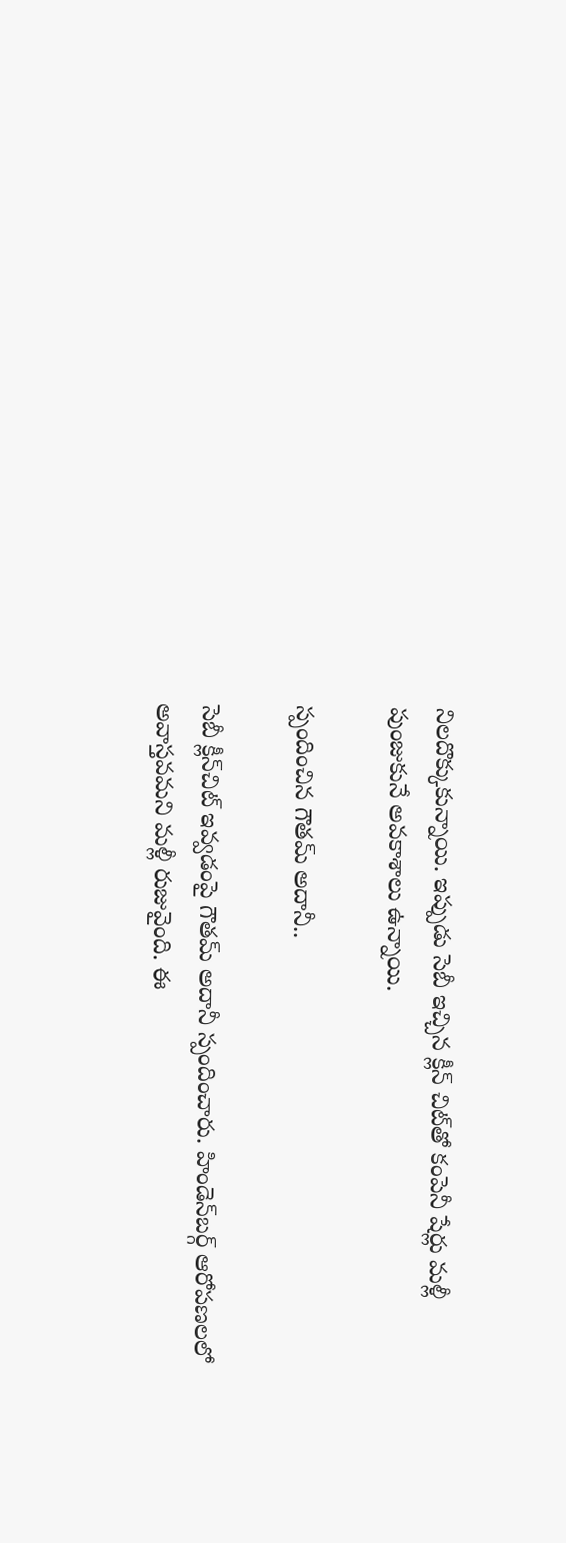నిలదొక్కుకున్నాయి. ఇప్పుడు సెబీ ఇచ్చిన క్లీన్ చిట్‌తో కంపెనీ షేర్లు మళ్లీ పుంజుకునే అవకాశాలు ఉన్నాయి.

స్పందించిన గౌతమ్ అదానీ..

సెబీ క్లీన్‌చిట్ ఇవ్వడంపై గౌతమ్ అదానీ స్పందించారు. హిండెన్‌బర్గ్ ఆరోపణలలో అవాస్తవమని మళ్లీ రుజువైంది. ఈ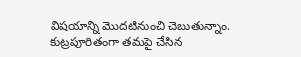విషయాన్ని మొదటినుంచి చెబుతున్నాం. కుట్రపూరితంగా తమపై చేసిన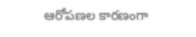ఆరోపణల కారణంగా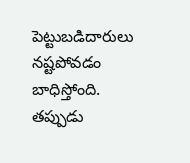పెట్టుబడిదారులు నష్టపోవడం బాధిస్తోంది. తప్పుడు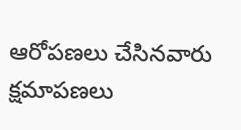ఆరోపణలు చేసినవారు క్షమాపణలు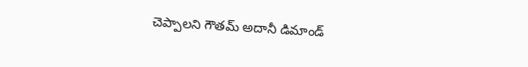చెప్పాలని గౌతమ్ అదానీ డిమాండ్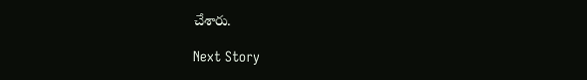చేశారు.

Next Story